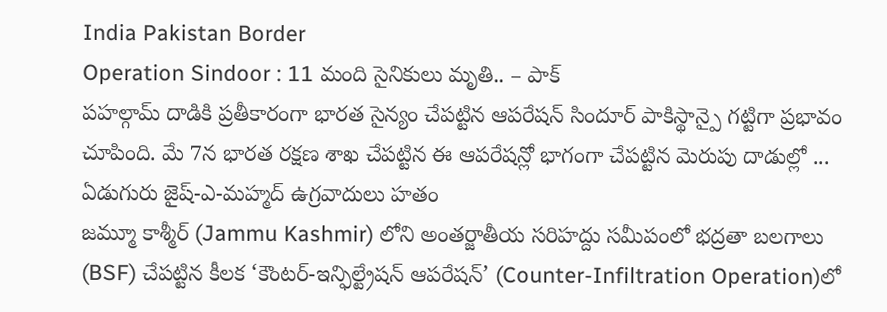India Pakistan Border
Operation Sindoor : 11 మంది సైనికులు మృతి.. – పాక్
పహల్గామ్ దాడికి ప్రతీకారంగా భారత సైన్యం చేపట్టిన ఆపరేషన్ సిందూర్ పాకిస్థాన్పై గట్టిగా ప్రభావం చూపింది. మే 7న భారత రక్షణ శాఖ చేపట్టిన ఈ ఆపరేషన్లో భాగంగా చేపట్టిన మెరుపు దాడుల్లో ...
ఏడుగురు జైష్-ఎ-మహ్మద్ ఉగ్రవాదులు హతం
జమ్మూ కాశ్మీర్ (Jammu Kashmir) లోని అంతర్జాతీయ సరిహద్దు సమీపంలో భద్రతా బలగాలు (BSF) చేపట్టిన కీలక ‘కౌంటర్-ఇన్ఫిల్ట్రేషన్ ఆపరేషన్’ (Counter-Infiltration Operation)లో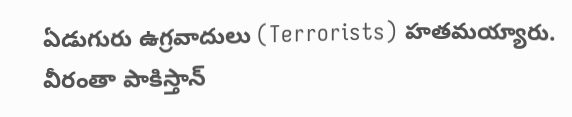ఏడుగురు ఉగ్రవాదులు (Terrorists) హతమయ్యారు. వీరంతా పాకిస్తాన్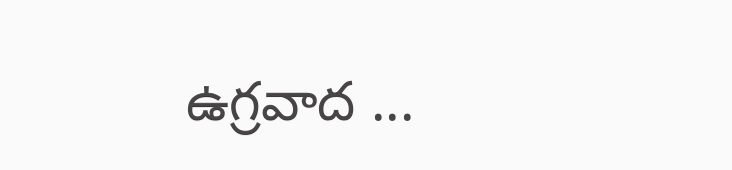ఉగ్రవాద ...